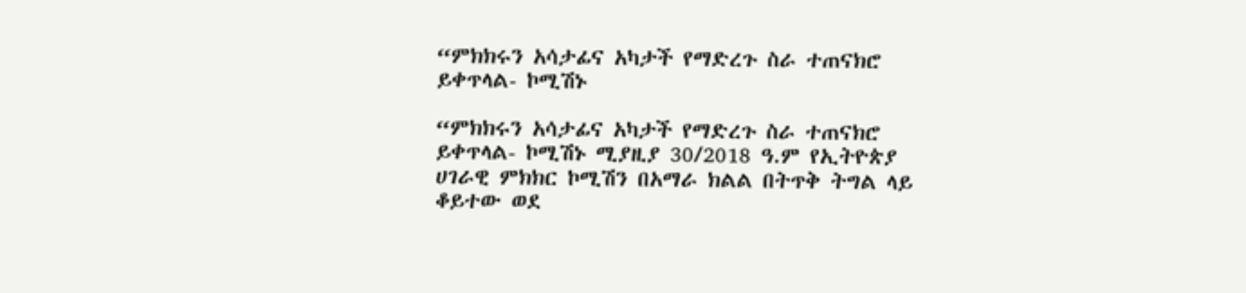“ምክክሩን አሳታፊና አካታች የማድረጉ ስራ ተጠናክሮ ይቀጥላል- ኮሚሽኑ

“ምክክሩን አሳታፊና አካታች የማድረጉ ስራ ተጠናክሮ ይቀጥላል- ኮሚሽኑ ሚያዚያ 30/2018 ዓ.ም የኢትዮጵያ ሀገራዊ ምክክር ኮሚሽን በአማራ ክልል በትጥቅ ትግል ላይ ቆይተው ወደ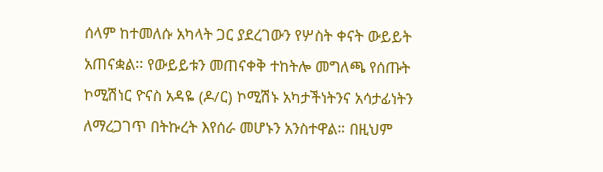ሰላም ከተመለሱ አካላት ጋር ያደረገውን የሦስት ቀናት ውይይት አጠናቋል፡፡ የውይይቱን መጠናቀቅ ተከትሎ መግለጫ የሰጡት ኮሚሽነር ዮናስ አዳዬ (ዶ/ር) ኮሚሽኑ አካታችነትንና አሳታፊነትን ለማረጋገጥ በትኩረት እየሰራ መሆኑን አንስተዋል። በዚህም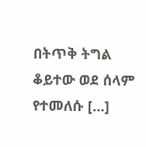በትጥቅ ትግል ቆይተው ወደ ሰላም የተመለሱ […]